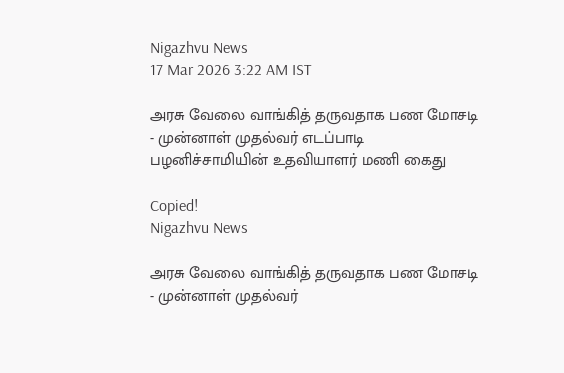Nigazhvu News
17 Mar 2026 3:22 AM IST

அரசு வேலை வாங்கித் தருவதாக பண மோசடி - முன்னாள் முதல்வர் எடப்பாடி பழனிச்சாமியின் உதவியாளர் மணி கைது

Copied!
Nigazhvu News

அரசு வேலை வாங்கித் தருவதாக பண மோசடி - முன்னாள் முதல்வர்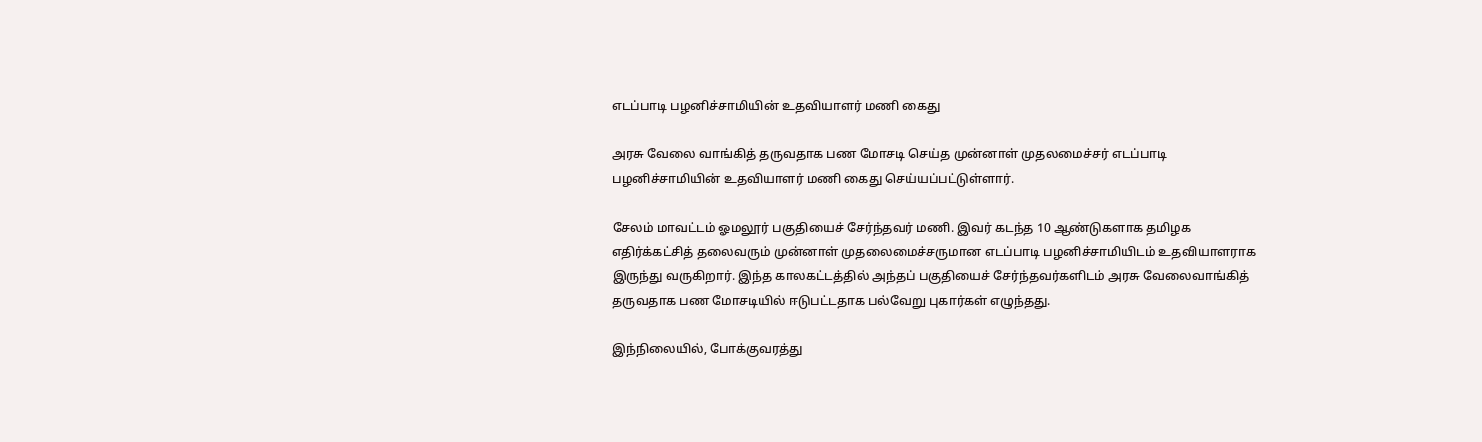எடப்பாடி பழனிச்சாமியின் உதவியாளர் மணி கைது

அரசு வேலை வாங்கித் தருவதாக பண மோசடி செய்த முன்னாள் முதலமைச்சர் எடப்பாடி பழனிச்சாமியின் உதவியாளர் மணி கைது செய்யப்பட்டுள்ளார்.

சேலம் மாவட்டம் ஓமலூர் பகுதியைச் சேர்ந்தவர் மணி. இவர் கடந்த 10 ஆண்டுகளாக தமிழக எதிர்க்கட்சித் தலைவரும் முன்னாள் முதலைமைச்சருமான எடப்பாடி பழனிச்சாமியிடம் உதவியாளராக இருந்து வருகிறார். இந்த காலகட்டத்தில் அந்தப் பகுதியைச் சேர்ந்தவர்களிடம் அரசு வேலைவாங்கித் தருவதாக பண மோசடியில் ஈடுபட்டதாக பல்வேறு புகார்கள் எழுந்தது.

இந்நிலையில், போக்குவரத்து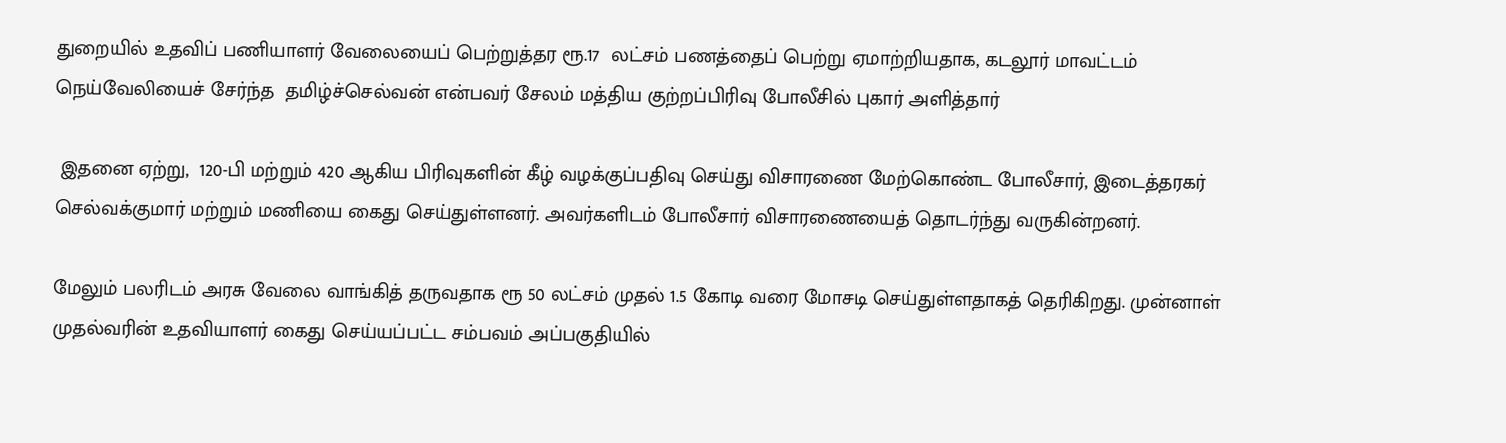துறையில் உதவிப் பணியாளர் வேலையைப் பெற்றுத்தர ரூ.17  லட்சம் பணத்தைப் பெற்று ஏமாற்றியதாக, கடலூர் மாவட்டம் நெய்வேலியைச் சேர்ந்த  தமிழ்ச்செல்வன் என்பவர் சேலம் மத்திய குற்றப்பிரிவு போலீசில் புகார் அளித்தார்

 இதனை ஏற்று,  120-பி மற்றும் 420 ஆகிய பிரிவுகளின் கீழ் வழக்குப்பதிவு செய்து விசாரணை மேற்கொண்ட போலீசார், இடைத்தரகர் செல்வக்குமார் மற்றும் மணியை கைது செய்துள்ளனர். அவர்களிடம் போலீசார் விசாரணையைத் தொடர்ந்து வருகின்றனர்.

மேலும் பலரிடம் அரசு வேலை வாங்கித் தருவதாக ரூ 50 லட்சம் முதல் 1.5 கோடி வரை மோசடி செய்துள்ளதாகத் தெரிகிறது. முன்னாள் முதல்வரின் உதவியாளர் கைது செய்யப்பட்ட சம்பவம் அப்பகுதியில்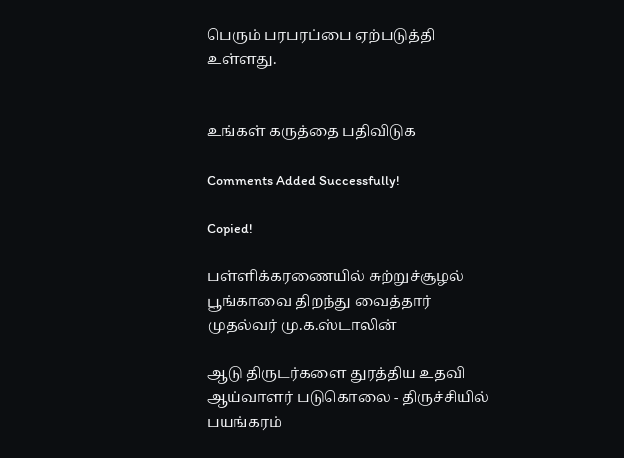பெரும் பரபரப்பை ஏற்படுத்தி உள்ளது.


உங்கள் கருத்தை பதிவிடுக

Comments Added Successfully!

Copied!

பள்ளிக்கரணையில் சுற்றுச்சூழல் பூங்காவை திறந்து வைத்தார் முதல்வர் மு.க.ஸ்டாலின்

ஆடு திருடர்களை துரத்திய உதவி ஆய்வாளர் படுகொலை - திருச்சியில் பயங்கரம்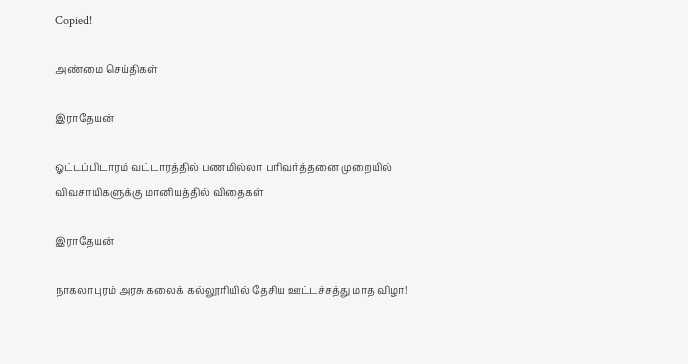Copied!

அண்மை செய்திகள்

இராதேயன்

ஓட்டப்பிடாரம் வட்டாரத்தில் பணமில்லா பரிவர்த்தனை முறையில் விவசாயிகளுக்கு மானியத்தில் விதைகள்

இராதேயன்

நாகலாபுரம் அரசு கலைக் கல்லூரியில் தேசிய ஊட்டச்சத்து மாத விழா!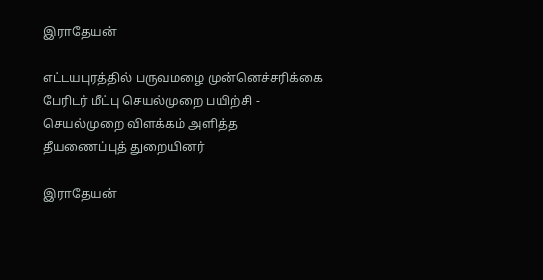இராதேயன்

எட்டயபுரத்தில் பருவமழை முன்னெச்சரிக்கை பேரிடர் மீட்பு செயல்முறை பயிற்சி - செயல்முறை விளக்கம் அளித்த தீயணைப்புத் துறையினர்

இராதேயன்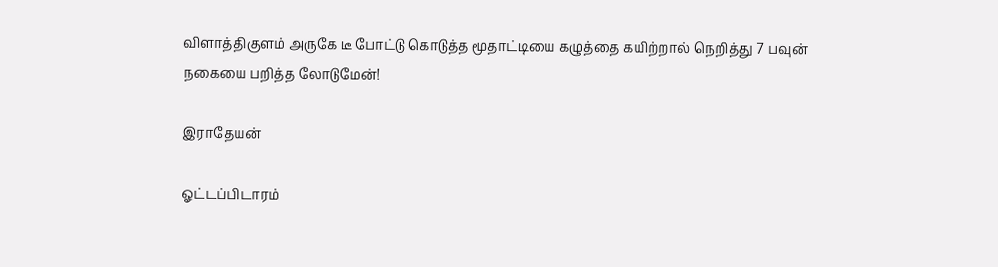விளாத்திகுளம் அருகே டீ போட்டு கொடுத்த மூதாட்டியை கழுத்தை கயிற்றால் நெறித்து 7 பவுன் நகையை பறித்த லோடுமேன்!

இராதேயன்

ஓட்டப்பிடாரம்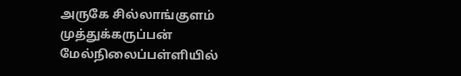அருகே சில்லாங்குளம் முத்துக்கருப்பன் மேல்நிலைப்பள்ளியில்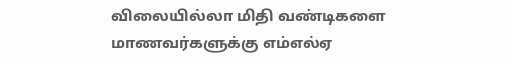விலையில்லா மிதி வண்டிகளை மாணவர்களுக்கு எம்எல்ஏ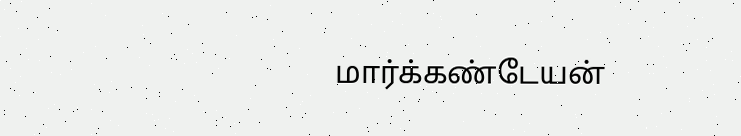மார்க்கண்டேயன்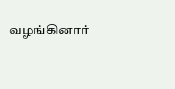வழங்கினார்